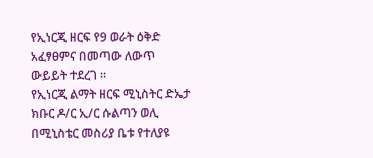የኢነርጂ ዘርፍ የ9 ወራት ዕቅድ አፈፃፀምና በመጣው ለውጥ ውይይት ተደረገ ።
የኢነርጂ ልማት ዘርፍ ሚኒስትር ድኤታ ክቡር ዶ/ር ኢ/ር ሱልጣን ወሊ በሚኒስቴር መስሪያ ቤቱ የተለያዩ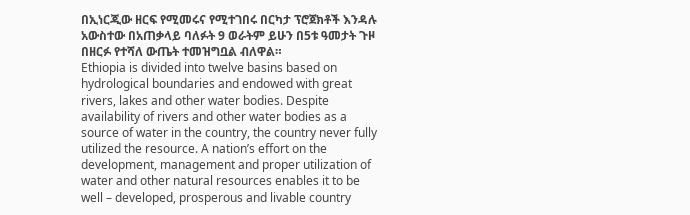በኢነርጂው ዘርፍ የሚመሩና የሚተገበሩ በርካታ ፕሮጀክቶች እንዳሉ አውስተው በአጠቃላይ ባለፉት 9 ወራትም ይሁን በ5ቱ ዓመታት ጉዞ በዘርፉ የተሻለ ውጤት ተመዝግቧል ብለዋል።
Ethiopia is divided into twelve basins based on hydrological boundaries and endowed with great rivers, lakes and other water bodies. Despite availability of rivers and other water bodies as a source of water in the country, the country never fully utilized the resource. A nation’s effort on the development, management and proper utilization of water and other natural resources enables it to be well – developed, prosperous and livable country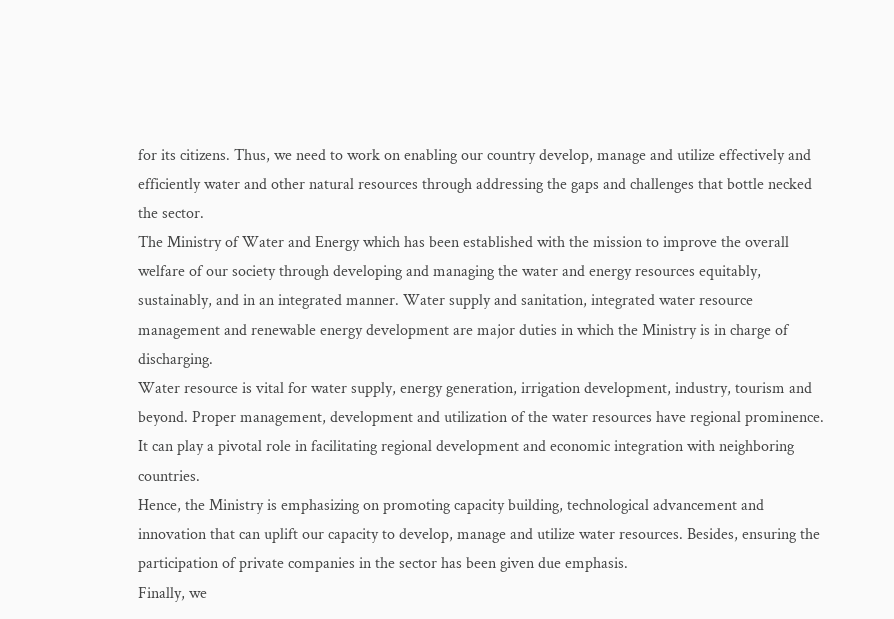for its citizens. Thus, we need to work on enabling our country develop, manage and utilize effectively and efficiently water and other natural resources through addressing the gaps and challenges that bottle necked the sector.
The Ministry of Water and Energy which has been established with the mission to improve the overall welfare of our society through developing and managing the water and energy resources equitably, sustainably, and in an integrated manner. Water supply and sanitation, integrated water resource management and renewable energy development are major duties in which the Ministry is in charge of discharging.
Water resource is vital for water supply, energy generation, irrigation development, industry, tourism and beyond. Proper management, development and utilization of the water resources have regional prominence. It can play a pivotal role in facilitating regional development and economic integration with neighboring countries.
Hence, the Ministry is emphasizing on promoting capacity building, technological advancement and innovation that can uplift our capacity to develop, manage and utilize water resources. Besides, ensuring the participation of private companies in the sector has been given due emphasis.
Finally, we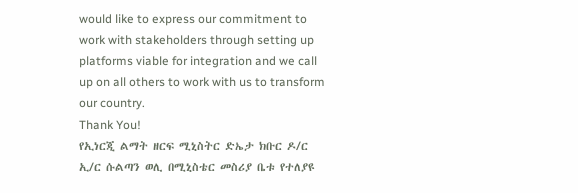would like to express our commitment to work with stakeholders through setting up platforms viable for integration and we call up on all others to work with us to transform our country.
Thank You!
የኢነርጂ ልማት ዘርፍ ሚኒስትር ድኤታ ክቡር ዶ/ር ኢ/ር ሱልጣን ወሊ በሚኒስቴር መስሪያ ቤቱ የተለያዩ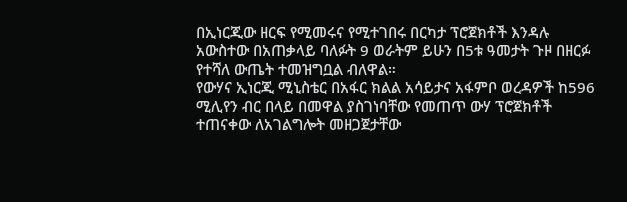በኢነርጂው ዘርፍ የሚመሩና የሚተገበሩ በርካታ ፕሮጀክቶች እንዳሉ አውስተው በአጠቃላይ ባለፉት 9 ወራትም ይሁን በ5ቱ ዓመታት ጉዞ በዘርፉ የተሻለ ውጤት ተመዝግቧል ብለዋል።
የውሃና ኢነርጂ ሚኒስቴር በአፋር ክልል አሳይታና አፋምቦ ወረዳዎች ከ596 ሚሊየን ብር በላይ በመዋል ያስገነባቸው የመጠጥ ውሃ ፕሮጀክቶች ተጠናቀው ለአገልግሎት መዘጋጀታቸው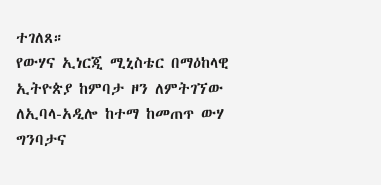ተገለጸ።
የውሃና ኢነርጂ ሚኒስቴር በማዕከላዊ ኢትዮጵያ ከምባታ ዞን ለምትገኘው ለኢባላ-አዲሎ ከተማ ከመጠጥ ውሃ ግንባታና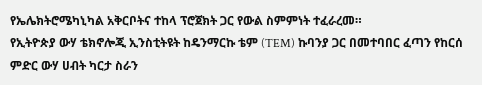የኤሌክትሮሜካኒካል አቅርቦትና ተከላ ፕሮጀክት ጋር የውል ስምምነት ተፈራረመ።
የኢትዮጵያ ውሃ ቴክኖሎጂ ኢንስቲትዩት ከዴንማርኩ ቴም (TEM) ኩባንያ ጋር በመተባበር ፈጣን የከርሰ ምድር ውሃ ሀብት ካርታ ስራን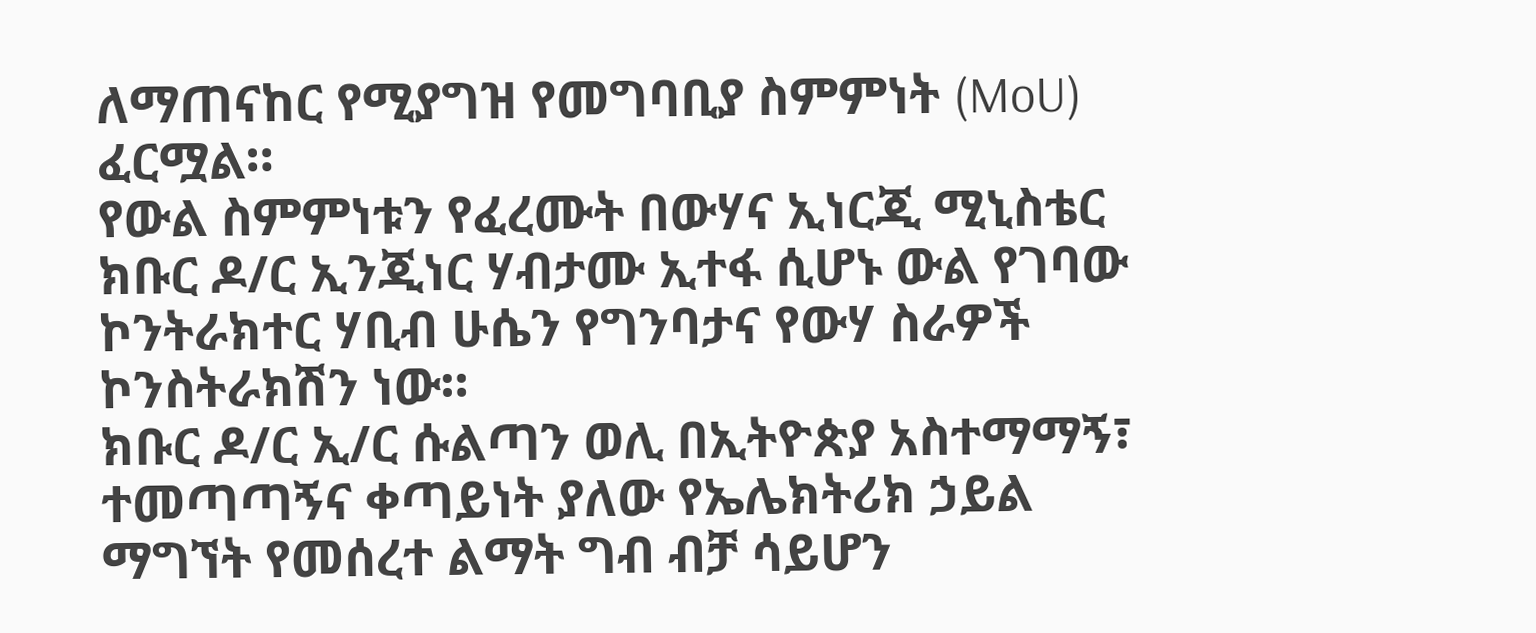ለማጠናከር የሚያግዝ የመግባቢያ ስምምነት (MoU) ፈርሟል።
የውል ስምምነቱን የፈረሙት በውሃና ኢነርጂ ሚኒስቴር ክቡር ዶ/ር ኢንጂነር ሃብታሙ ኢተፋ ሲሆኑ ውል የገባው ኮንትራክተር ሃቢብ ሁሴን የግንባታና የውሃ ስራዎች ኮንስትራክሽን ነው።
ክቡር ዶ/ር ኢ/ር ሱልጣን ወሊ በኢትዮጵያ አስተማማኝ፣ ተመጣጣኝና ቀጣይነት ያለው የኤሌክትሪክ ኃይል ማግኘት የመሰረተ ልማት ግብ ብቻ ሳይሆን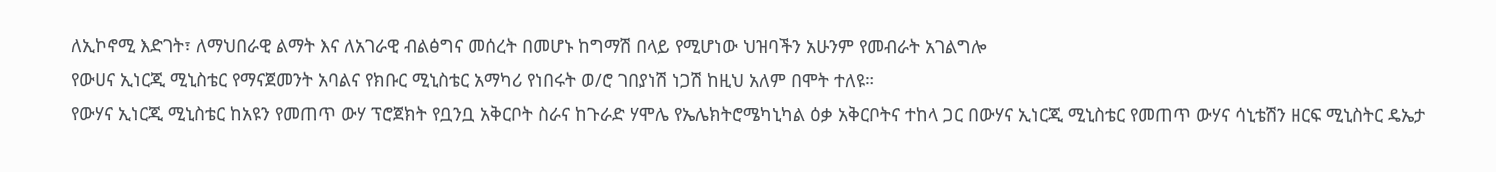ለኢኮኖሚ እድገት፣ ለማህበራዊ ልማት እና ለአገራዊ ብልፅግና መሰረት በመሆኑ ከግማሽ በላይ የሚሆነው ህዝባችን አሁንም የመብራት አገልግሎ
የውሀና ኢነርጂ ሚኒስቴር የማናጀመንት አባልና የክቡር ሚኒስቴር አማካሪ የነበሩት ወ/ሮ ገበያነሽ ነጋሽ ከዚህ አለም በሞት ተለዩ።
የውሃና ኢነርጂ ሚኒስቴር ከአዩን የመጠጥ ውሃ ፕሮጀክት የቧንቧ አቅርቦት ስራና ከጉራድ ሃሞሌ የኤሌክትሮሜካኒካል ዕቃ አቅርቦትና ተከላ ጋር በውሃና ኢነርጂ ሚኒስቴር የመጠጥ ውሃና ሳኒቴሽን ዘርፍ ሚኒስትር ዴኤታ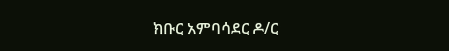ክቡር አምባሳደር ዶ/ር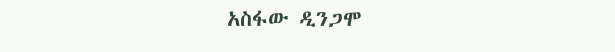አስፋው ዲንጋሞ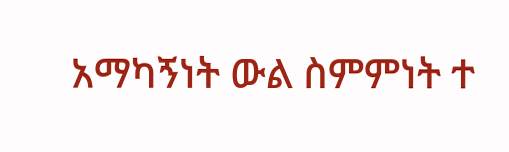አማካኝነት ውል ስምምነት ተ